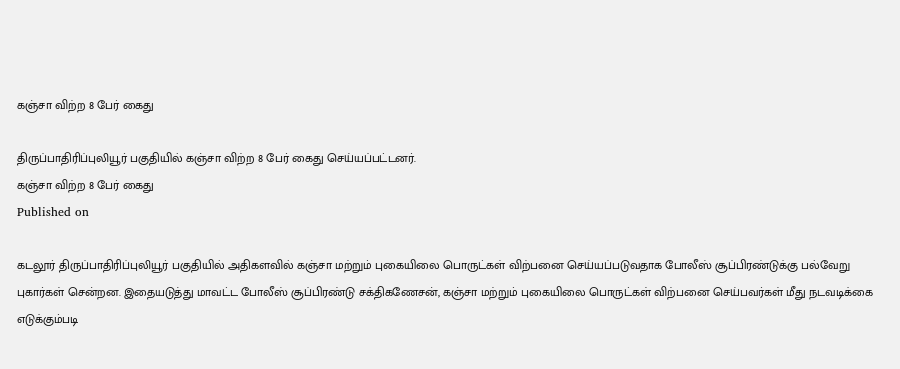கஞ்சா விற்ற 8 பேர் கைது

திருப்பாதிரிப்புலியூர் பகுதியில் கஞ்சா விற்ற 8 பேர் கைது செய்யப்பட்டனர்.
கஞ்சா விற்ற 8 பேர் கைது
Published on

கடலூர் திருப்பாதிரிப்புலியூர் பகுதியில் அதிகளவில் கஞ்சா மற்றும் புகையிலை பொருட்கள் விற்பனை செய்யப்படுவதாக போலீஸ் சூப்பிரண்டுக்கு பல்வேறு புகார்கள் சென்றன. இதையடுத்து மாவட்ட போலீஸ் சூப்பிரண்டு சக்திகணேசன், கஞ்சா மற்றும் புகையிலை பொருட்கள் விற்பனை செய்பவர்கள் மீது நடவடிக்கை எடுக்கும்படி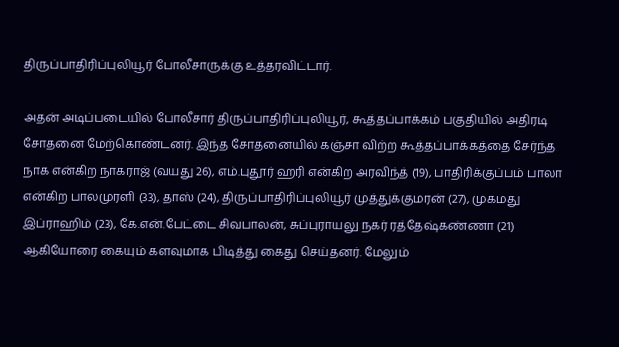திருப்பாதிரிப்புலியூர் போலீசாருக்கு உத்தரவிட்டார்.

அதன் அடிப்படையில் போலீசார் திருப்பாதிரிப்புலியூர், கூத்தப்பாக்கம் பகுதியில் அதிரடி சோதனை மேற்கொண்டனர். இந்த சோதனையில் கஞ்சா விற்ற கூத்தப்பாக்கத்தை சேர்ந்த நாக என்கிற நாகராஜ் (வயது 26), எம்.புதூர் ஹரி என்கிற அரவிந்த் (19), பாதிரிக்குப்பம் பாலா என்கிற பாலமுரளி (33), தாஸ் (24), திருப்பாதிரிப்புலியூர் முத்துக்குமரன் (27), முகமது இப்ராஹிம் (23), கே.என்.பேட்டை சிவபாலன், சுப்புராயலு நகர் ரத்தேஷ்கண்ணா (21) ஆகியோரை கையும் களவுமாக பிடித்து கைது செய்தனர். மேலும்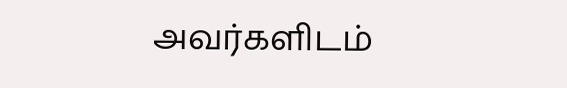அவர்களிடம்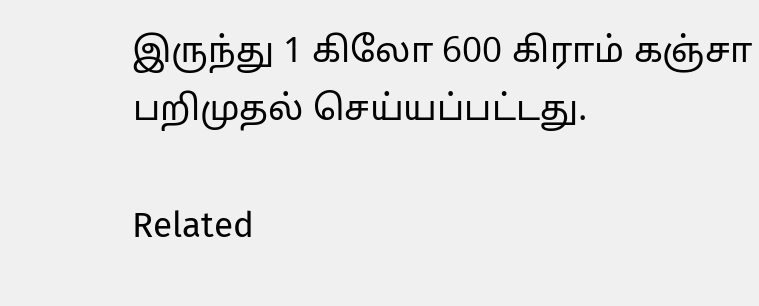இருந்து 1 கிலோ 600 கிராம் கஞ்சா பறிமுதல் செய்யப்பட்டது.

Related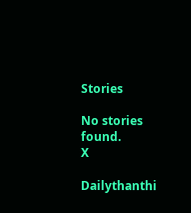Stories

No stories found.
X

Dailythanthi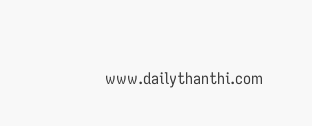www.dailythanthi.com